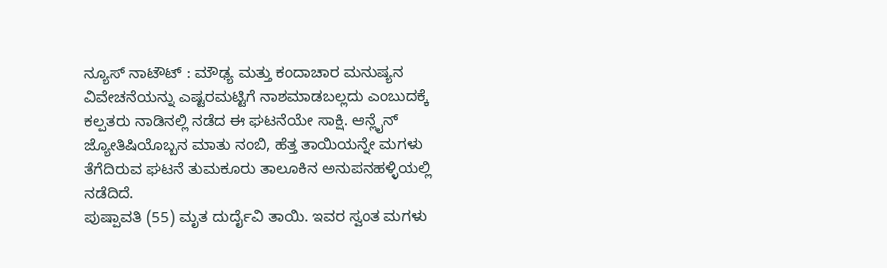ನ್ಯೂಸ್ ನಾಟೌಟ್ : ಮೌಢ್ಯ ಮತ್ತು ಕಂದಾಚಾರ ಮನುಷ್ಯನ ವಿವೇಚನೆಯನ್ನು ಎಷ್ಟರಮಟ್ಟಿಗೆ ನಾಶಮಾಡಬಲ್ಲದು ಎಂಬುದಕ್ಕೆ ಕಲ್ಪತರು ನಾಡಿನಲ್ಲಿ ನಡೆದ ಈ ಘಟನೆಯೇ ಸಾಕ್ಷಿ. ಆನ್ಲೈನ್ ಜ್ಯೋತಿಷಿಯೊಬ್ಬನ ಮಾತು ನಂಬಿ, ಹೆತ್ತ ತಾಯಿಯನ್ನೇ ಮಗಳು ತೆಗೆದಿರುವ ಘಟನೆ ತುಮಕೂರು ತಾಲೂಕಿನ ಅನುಪನಹಳ್ಳಿಯಲ್ಲಿ ನಡೆದಿದೆ.
ಪುಷ್ಪಾವತಿ (55) ಮೃತ ದುರ್ದೈವಿ ತಾಯಿ. ಇವರ ಸ್ವಂತ ಮಗಳು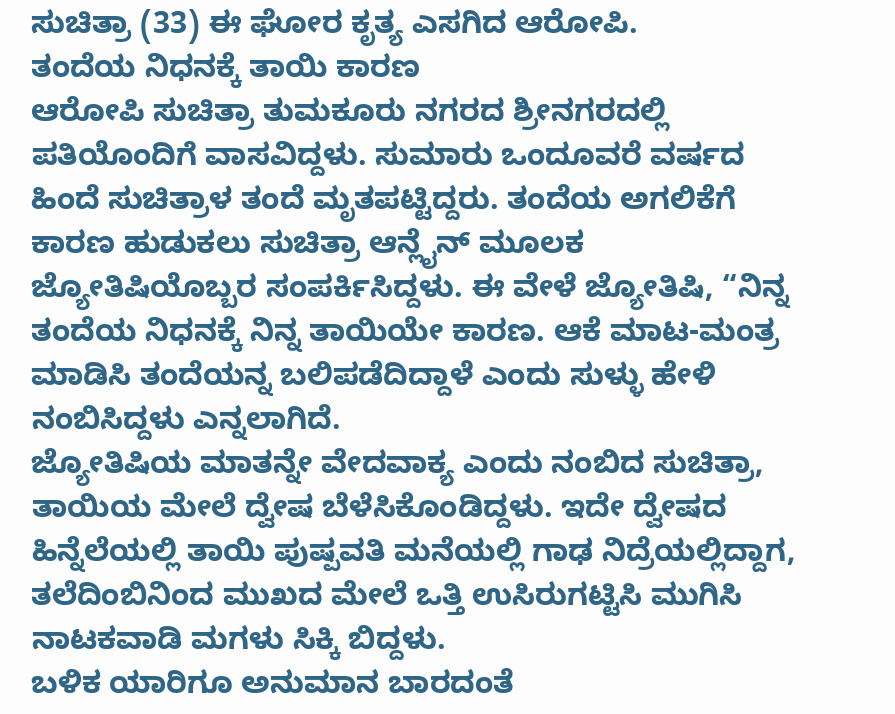ಸುಚಿತ್ರಾ (33) ಈ ಘೋರ ಕೃತ್ಯ ಎಸಗಿದ ಆರೋಪಿ.
ತಂದೆಯ ನಿಧನಕ್ಕೆ ತಾಯಿ ಕಾರಣ
ಆರೋಪಿ ಸುಚಿತ್ರಾ ತುಮಕೂರು ನಗರದ ಶ್ರೀನಗರದಲ್ಲಿ ಪತಿಯೊಂದಿಗೆ ವಾಸವಿದ್ದಳು. ಸುಮಾರು ಒಂದೂವರೆ ವರ್ಷದ ಹಿಂದೆ ಸುಚಿತ್ರಾಳ ತಂದೆ ಮೃತಪಟ್ಟಿದ್ದರು. ತಂದೆಯ ಅಗಲಿಕೆಗೆ ಕಾರಣ ಹುಡುಕಲು ಸುಚಿತ್ರಾ ಆನ್ಲೈನ್ ಮೂಲಕ ಜ್ಯೋತಿಷಿಯೊಬ್ಬರ ಸಂಪರ್ಕಿಸಿದ್ದಳು. ಈ ವೇಳೆ ಜ್ಯೋತಿಷಿ, “ನಿನ್ನ ತಂದೆಯ ನಿಧನಕ್ಕೆ ನಿನ್ನ ತಾಯಿಯೇ ಕಾರಣ. ಆಕೆ ಮಾಟ-ಮಂತ್ರ ಮಾಡಿಸಿ ತಂದೆಯನ್ನ ಬಲಿಪಡೆದಿದ್ದಾಳೆ ಎಂದು ಸುಳ್ಳು ಹೇಳಿ ನಂಬಿಸಿದ್ದಳು ಎನ್ನಲಾಗಿದೆ.
ಜ್ಯೋತಿಷಿಯ ಮಾತನ್ನೇ ವೇದವಾಕ್ಯ ಎಂದು ನಂಬಿದ ಸುಚಿತ್ರಾ, ತಾಯಿಯ ಮೇಲೆ ದ್ವೇಷ ಬೆಳೆಸಿಕೊಂಡಿದ್ದಳು. ಇದೇ ದ್ವೇಷದ ಹಿನ್ನೆಲೆಯಲ್ಲಿ ತಾಯಿ ಪುಷ್ಪವತಿ ಮನೆಯಲ್ಲಿ ಗಾಢ ನಿದ್ರೆಯಲ್ಲಿದ್ದಾಗ, ತಲೆದಿಂಬಿನಿಂದ ಮುಖದ ಮೇಲೆ ಒತ್ತಿ ಉಸಿರುಗಟ್ಟಿಸಿ ಮುಗಿಸಿ
ನಾಟಕವಾಡಿ ಮಗಳು ಸಿಕ್ಕಿ ಬಿದ್ದಳು.
ಬಳಿಕ ಯಾರಿಗೂ ಅನುಮಾನ ಬಾರದಂತೆ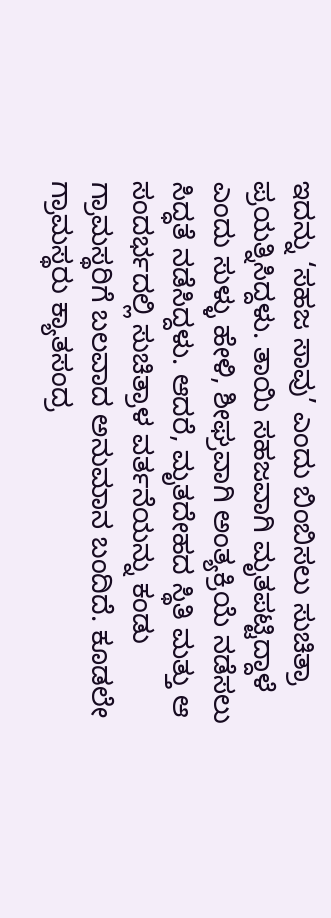ಇದನ್ನು ‘ಸಹಜ ಸಾವು’ ಎಂದು ಬಿಂಬಿಸಲು ಸುಚಿತ್ರಾ ಪ್ರಯತ್ನಿಸಿದ್ದಳು. ತಾಯಿ ಸಹಜವಾಗಿ ಮೃತಪಟ್ಟಿದ್ದಾಳೆ ಎಂದು ಸುಳ್ಳು ಹೇಳಿ, ಶೀಘ್ರವಾಗಿ ಅಂತ್ಯಕ್ರಿಯೆ ನಡೆಸಲು ಸಿದ್ಧತೆ ನಡೆಸಿದ್ದಳು. ಆದರೆ, ಮೃತದೇಹದ ಸ್ಥಿತಿ ಮತ್ತು ಆ ಸಂದರ್ಭದಲ್ಲಿ ಸುಚಿತ್ರಾಳ ವರ್ತನೆಯನ್ನು ಕಂಡು ಗ್ರಾಮಸ್ಥರಿಗೆ ಬಲವಾದ ಅನುಮಾನ ಬಂದಿದೆ. ಕೂಡಲೇ ಗ್ರಾಮಸ್ಥರು ಕ್ಯಾತಸಂದ್ರ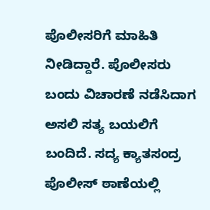ಪೊಲೀಸರಿಗೆ ಮಾಹಿತಿ ನೀಡಿದ್ದಾರೆ. ಪೊಲೀಸರು ಬಂದು ವಿಚಾರಣೆ ನಡೆಸಿದಾಗ ಅಸಲಿ ಸತ್ಯ ಬಯಲಿಗೆ ಬಂದಿದೆ. ಸದ್ಯ ಕ್ಯಾತಸಂದ್ರ ಪೊಲೀಸ್ ಠಾಣೆಯಲ್ಲಿ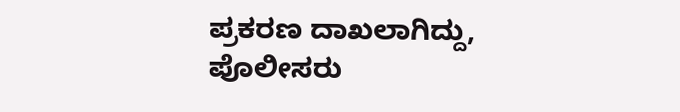ಪ್ರಕರಣ ದಾಖಲಾಗಿದ್ದು, ಪೊಲೀಸರು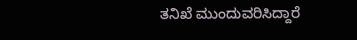ತನಿಖೆ ಮುಂದುವರಿಸಿದ್ದಾರೆ